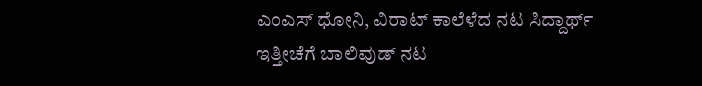ಎಂಎಸ್ ಧೋನಿ, ವಿರಾಟ್ ಕಾಲೆಳೆದ ನಟ ಸಿದ್ದಾರ್ಥ್
ಇತ್ತೀಚೆಗೆ ಬಾಲಿವುಡ್ ನಟ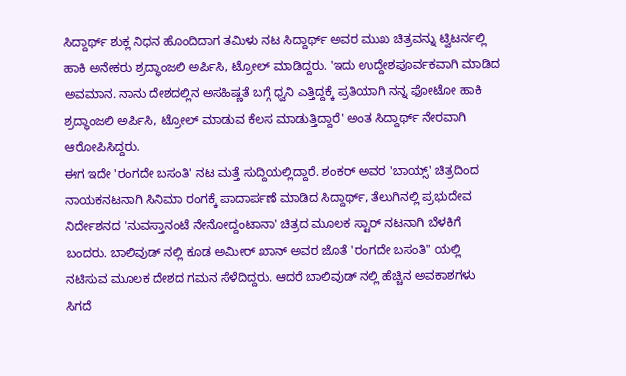ಸಿದ್ದಾರ್ಥ್ ಶುಕ್ಲ ನಿಧನ ಹೊಂದಿದಾಗ ತಮಿಳು ನಟ ಸಿದ್ದಾರ್ಥ್ ಅವರ ಮುಖ ಚಿತ್ರವನ್ನು ಟ್ವಿಟರ್ನಲ್ಲಿ ಹಾಕಿ ಅನೇಕರು ಶ್ರದ್ಧಾಂಜಲಿ ಅರ್ಪಿಸಿ, ಟ್ರೋಲ್ ಮಾಡಿದ್ದರು. 'ಇದು ಉದ್ದೇಶಪೂರ್ವಕವಾಗಿ ಮಾಡಿದ ಅವಮಾನ. ನಾನು ದೇಶದಲ್ಲಿನ ಅಸಹಿಷ್ಣತೆ ಬಗ್ಗೆ ಧ್ವನಿ ಎತ್ತಿದ್ದಕ್ಕೆ ಪ್ರತಿಯಾಗಿ ನನ್ನ ಫೋಟೋ ಹಾಕಿ ಶ್ರದ್ಧಾಂಜಲಿ ಅರ್ಪಿಸಿ, ಟ್ರೋಲ್ ಮಾಡುವ ಕೆಲಸ ಮಾಡುತ್ತಿದ್ದಾರೆ' ಅಂತ ಸಿದ್ದಾರ್ಥ್ ನೇರವಾಗಿ ಆರೋಪಿಸಿದ್ದರು.
ಈಗ ಇದೇ 'ರಂಗದೇ ಬಸಂತಿ' ನಟ ಮತ್ತೆ ಸುದ್ದಿಯಲ್ಲಿದ್ದಾರೆ. ಶಂಕರ್ ಅವರ 'ಬಾಯ್ಸ್' ಚಿತ್ರದಿಂದ ನಾಯಕನಟನಾಗಿ ಸಿನಿಮಾ ರಂಗಕ್ಕೆ ಪಾದಾರ್ಪಣೆ ಮಾಡಿದ ಸಿದ್ದಾರ್ಥ್, ತೆಲುಗಿನಲ್ಲಿ ಪ್ರಭುದೇವ ನಿರ್ದೇಶನದ 'ನುವಸ್ತಾನಂಟೆ ನೇನೋದ್ದಂಟಾನಾ' ಚಿತ್ರದ ಮೂಲಕ ಸ್ಟಾರ್ ನಟನಾಗಿ ಬೆಳಕಿಗೆ ಬಂದರು. ಬಾಲಿವುಡ್ ನಲ್ಲಿ ಕೂಡ ಅಮೀರ್ ಖಾನ್ ಅವರ ಜೊತೆ 'ರಂಗದೇ ಬಸಂತಿ" ಯಲ್ಲಿ ನಟಿಸುವ ಮೂಲಕ ದೇಶದ ಗಮನ ಸೆಳೆದಿದ್ದರು. ಆದರೆ ಬಾಲಿವುಡ್ ನಲ್ಲಿ ಹೆಚ್ಚಿನ ಅವಕಾಶಗಳು ಸಿಗದೆ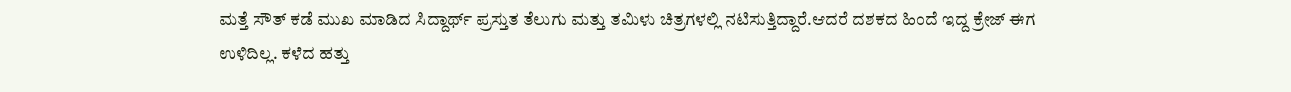ಮತ್ತೆ ಸೌತ್ ಕಡೆ ಮುಖ ಮಾಡಿದ ಸಿದ್ದಾರ್ಥ್ ಪ್ರಸ್ತುತ ತೆಲುಗು ಮತ್ತು ತಮಿಳು ಚಿತ್ರಗಳಲ್ಲಿ ನಟಿಸುತ್ತಿದ್ದಾರೆ.ಆದರೆ ದಶಕದ ಹಿಂದೆ ಇದ್ದ ಕ್ರೇಜ್ ಈಗ ಉಳಿದಿಲ್ಲ. ಕಳೆದ ಹತ್ತು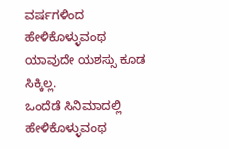ವರ್ಷಗಳಿಂದ ಹೇಳಿಕೊಳ್ಳುವಂಥ ಯಾವುದೇ ಯಶಸ್ಸು ಕೂಡ ಸಿಕ್ಕಿಲ್ಲ.
ಒಂದೆಡೆ ಸಿನಿಮಾದಲ್ಲಿ ಹೇಳಿಕೊಳ್ಳುವಂಥ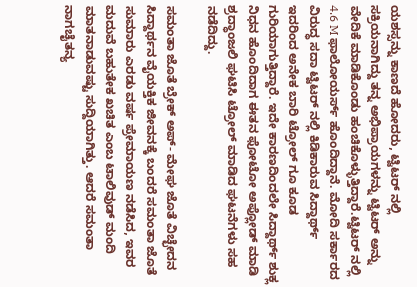ಯಶಸ್ಸನ್ನು ಕಾಣದೆ ಹೋದರು, ಟ್ವಿಟರ್ ನಲ್ಲಿ ಸಕ್ರಿಯನಾಗಿದ್ದು ತನ್ನ ಅಭಿಪ್ರಾಯಗಳನ್ನು ಟ್ವಿಟರ್ ಅನ್ನು ವೇದಿಕೆ ಮಾಡಿಕೊಂಡು ಹಂಚಿಕೊಳ್ಳುತ್ತಿದ್ದಾರೆ.ಟ್ವಿಟರ್ ನಲ್ಲಿ 4.6 M ಫಾಲೋಯರ್ಸ್ ಹೊಂದಿದ್ದಾನೆ. ಮೋದಿ ಸರ್ಕಾರದ ವಿರುದ್ಧ ಸದಾ ಟ್ವಿಟರ್ ನಲ್ಲಿ ಕಿಡಿಕಾರುವ ಸಿದ್ದಾರ್ಥ್ ಇದರಿಂದ ಅನೇಕ ಬಾರಿ ಟ್ರೋಲ್ ಗೂ ಕೂಡ ಗುರಿಯಾಗುತ್ತಿದ್ದಾರೆ. ಇದೇ ಕಾರಣದಿಂದಲೇ ಸಿದ್ದಾರ್ಥ್ ಶುಕ್ಲ ನಿಧನ ಹೊಂದಿದಾಗ ಈತನ ಫೋಟೋ ಅಪ್ಲೋಡ್ ಮಾಡಿ ಶ್ರದ್ಧಾಂಜಲಿ ಘಟಿಸಿ ಟ್ರೋಲ್ ಮಾಡಿದ ಘಟನೆಗಳು ಸಹ ನಡೆದಿದ್ದು.

ಸಮಂತಾ ಜೊತೆ ಬ್ರೇಕ್ ಅಪ್- ಮೇಘ ಜೊತೆ ವಿಚ್ಛೇದನ
ಸಿದ್ದಾರ್ಥನ ವೈಯಕ್ತಿಕ ಜೀವನಕ್ಕೆ ಬಂದರೆ ಸಮಂತಾ ಜೊತೆ ಸುಮಾರು ಎರಡು ವರ್ಷ ಪ್ರೇಮಾಯಣ ನಡೆಸಿದ, ಇವರ ಮದುವೆ ಬಹುತೇಕ ಖಚಿತ ಎಂಬ ಟಾಲಿವುಡ್ ಮಂದಿ ಮಾತನಾಡುವಷ್ಟು ಸುದ್ದಿಯಾಗಿತ್ತು. ಆದರೆ ಸಮಂತಾ ನಾಗಚೈತನ್ಯ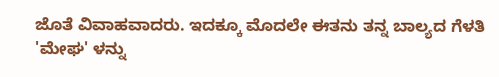ಜೊತೆ ವಿವಾಹವಾದರು. ಇದಕ್ಕೂ ಮೊದಲೇ ಈತನು ತನ್ನ ಬಾಲ್ಯದ ಗೆಳತಿ 'ಮೇಘ' ಳನ್ನು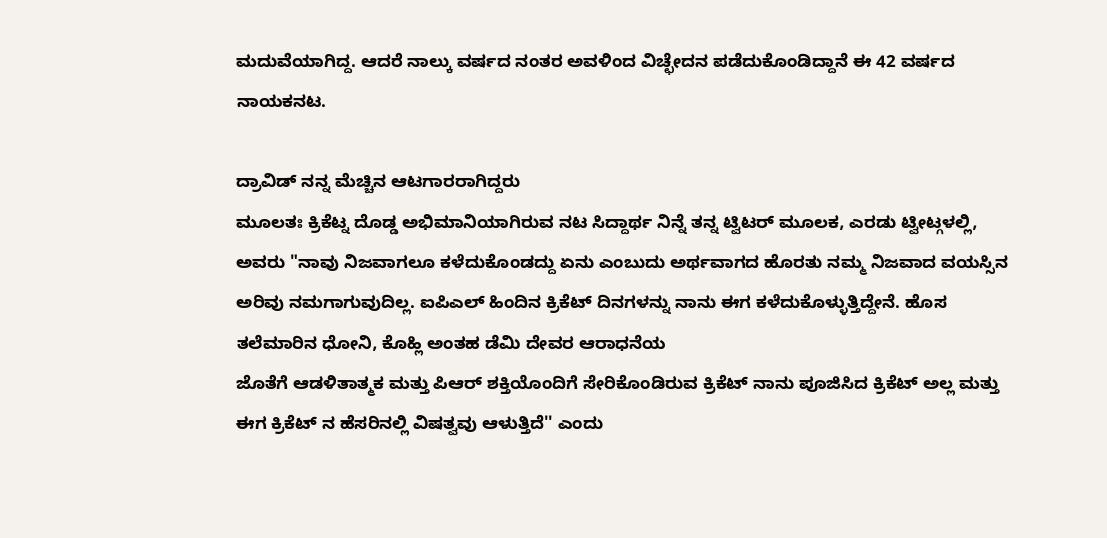ಮದುವೆಯಾಗಿದ್ದ. ಆದರೆ ನಾಲ್ಕು ವರ್ಷದ ನಂತರ ಅವಳಿಂದ ವಿಚ್ಛೇದನ ಪಡೆದುಕೊಂಡಿದ್ದಾನೆ ಈ 42 ವರ್ಷದ ನಾಯಕನಟ.

ದ್ರಾವಿಡ್ ನನ್ನ ಮೆಚ್ಚಿನ ಆಟಗಾರರಾಗಿದ್ದರು
ಮೂಲತಃ ಕ್ರಿಕೆಟ್ನ ದೊಡ್ಡ ಅಭಿಮಾನಿಯಾಗಿರುವ ನಟ ಸಿದ್ದಾರ್ಥ ನಿನ್ನೆ ತನ್ನ ಟ್ವಿಟರ್ ಮೂಲಕ, ಎರಡು ಟ್ವೀಟ್ಗಳಲ್ಲಿ, ಅವರು "ನಾವು ನಿಜವಾಗಲೂ ಕಳೆದುಕೊಂಡದ್ದು ಏನು ಎಂಬುದು ಅರ್ಥವಾಗದ ಹೊರತು ನಮ್ಮ ನಿಜವಾದ ವಯಸ್ಸಿನ ಅರಿವು ನಮಗಾಗುವುದಿಲ್ಲ. ಐಪಿಎಲ್ ಹಿಂದಿನ ಕ್ರಿಕೆಟ್ ದಿನಗಳನ್ನು ನಾನು ಈಗ ಕಳೆದುಕೊಳ್ಳುತ್ತಿದ್ದೇನೆ. ಹೊಸ ತಲೆಮಾರಿನ ಧೋನಿ, ಕೊಹ್ಲಿ ಅಂತಹ ಡೆಮಿ ದೇವರ ಆರಾಧನೆಯ
ಜೊತೆಗೆ ಆಡಳಿತಾತ್ಮಕ ಮತ್ತು ಪಿಆರ್ ಶಕ್ತಿಯೊಂದಿಗೆ ಸೇರಿಕೊಂಡಿರುವ ಕ್ರಿಕೆಟ್ ನಾನು ಪೂಜಿಸಿದ ಕ್ರಿಕೆಟ್ ಅಲ್ಲ ಮತ್ತು ಈಗ ಕ್ರಿಕೆಟ್ ನ ಹೆಸರಿನಲ್ಲಿ ವಿಷತ್ವವು ಆಳುತ್ತಿದೆ'' ಎಂದು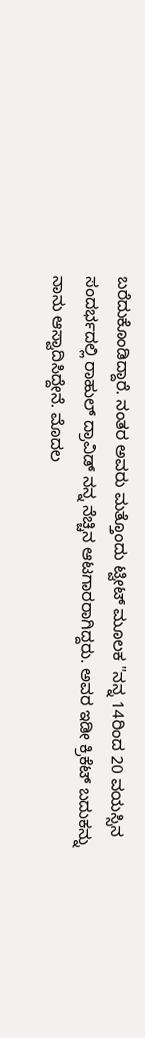ಬರೆದುಕೊಂಡಿದ್ದಾರೆ. ನಂತರ ಅವರು ಮತ್ತೊಂದು ಟ್ವೀಟ್ ಮೂಲಕ "ನನ್ನ 14ರಿಂದ 20 ವಯಸ್ಸಿನ ಸಂದರ್ಭದಲ್ಲಿ ರಾಹುಲ್ ದ್ರಾವಿಡ್ ನನ್ನ ನೆಚ್ಚಿನ ಆಟಗಾರರಾಗಿದ್ದರು. ಅವರ ಇಡೀ ಕ್ರಿಕೆಟ್ ಬದುಕನ್ನು ನಾನು ಆಸ್ವಾದಿಸಿದ್ದೇನೆ. ಮೊದಲ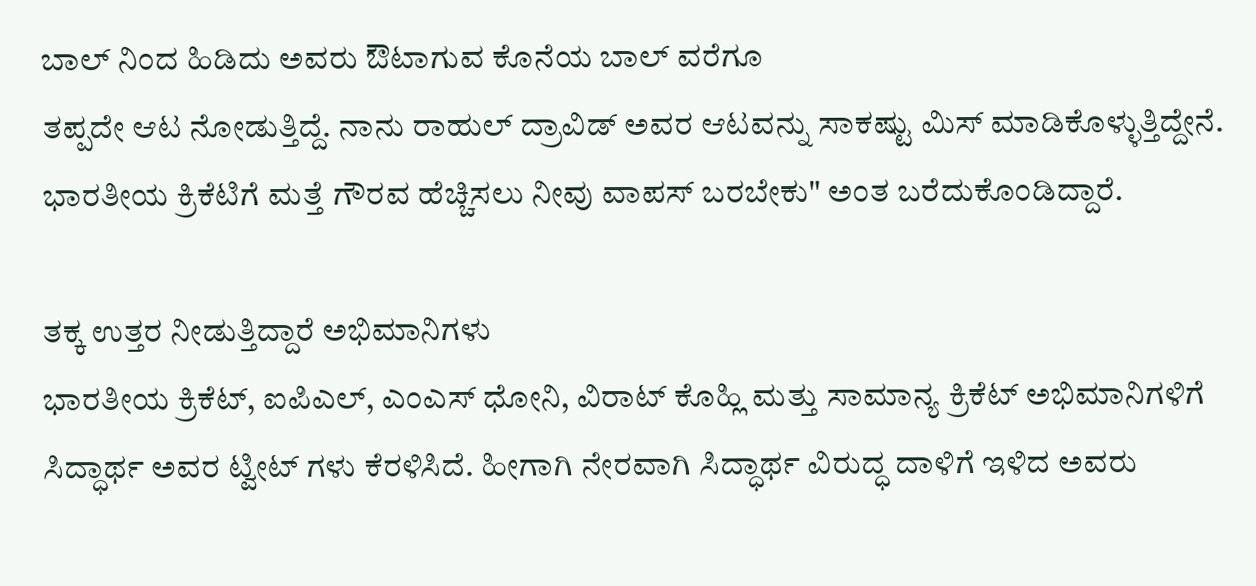ಬಾಲ್ ನಿಂದ ಹಿಡಿದು ಅವರು ಔಟಾಗುವ ಕೊನೆಯ ಬಾಲ್ ವರೆಗೂ
ತಪ್ಪದೇ ಆಟ ನೋಡುತ್ತಿದ್ದೆ. ನಾನು ರಾಹುಲ್ ದ್ರಾವಿಡ್ ಅವರ ಆಟವನ್ನು ಸಾಕಷ್ಟು ಮಿಸ್ ಮಾಡಿಕೊಳ್ಳುತ್ತಿದ್ದೇನೆ. ಭಾರತೀಯ ಕ್ರಿಕೆಟಿಗೆ ಮತ್ತೆ ಗೌರವ ಹೆಚ್ಚಿಸಲು ನೀವು ವಾಪಸ್ ಬರಬೇಕು" ಅಂತ ಬರೆದುಕೊಂಡಿದ್ದಾರೆ.

ತಕ್ಕ ಉತ್ತರ ನೀಡುತ್ತಿದ್ದಾರೆ ಅಭಿಮಾನಿಗಳು
ಭಾರತೀಯ ಕ್ರಿಕೆಟ್, ಐಪಿಎಲ್, ಎಂಎಸ್ ಧೋನಿ, ವಿರಾಟ್ ಕೊಹ್ಲಿ ಮತ್ತು ಸಾಮಾನ್ಯ ಕ್ರಿಕೆಟ್ ಅಭಿಮಾನಿಗಳಿಗೆ ಸಿದ್ಧಾರ್ಥ ಅವರ ಟ್ವೀಟ್ ಗಳು ಕೆರಳಿಸಿದೆ. ಹೀಗಾಗಿ ನೇರವಾಗಿ ಸಿದ್ಧಾರ್ಥ ವಿರುದ್ಧ ದಾಳಿಗೆ ಇಳಿದ ಅವರು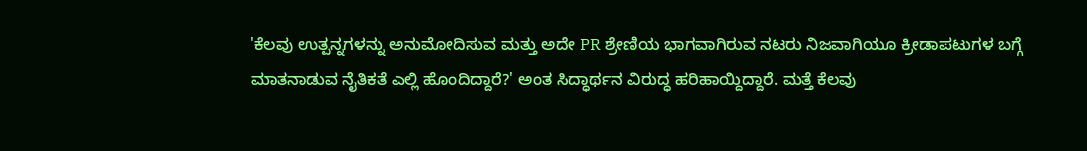'ಕೆಲವು ಉತ್ಪನ್ನಗಳನ್ನು ಅನುಮೋದಿಸುವ ಮತ್ತು ಅದೇ PR ಶ್ರೇಣಿಯ ಭಾಗವಾಗಿರುವ ನಟರು ನಿಜವಾಗಿಯೂ ಕ್ರೀಡಾಪಟುಗಳ ಬಗ್ಗೆ ಮಾತನಾಡುವ ನೈತಿಕತೆ ಎಲ್ಲಿ ಹೊಂದಿದ್ದಾರೆ?' ಅಂತ ಸಿದ್ಧಾರ್ಥನ ವಿರುದ್ಧ ಹರಿಹಾಯ್ದಿದ್ದಾರೆ. ಮತ್ತೆ ಕೆಲವು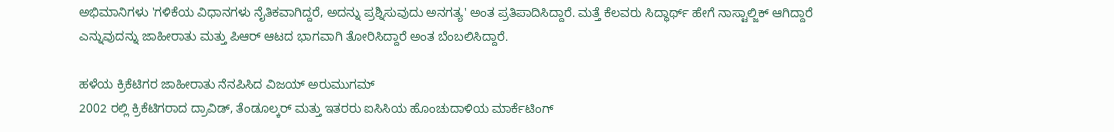ಅಭಿಮಾನಿಗಳು 'ಗಳಿಕೆಯ ವಿಧಾನಗಳು ನೈತಿಕವಾಗಿದ್ದರೆ, ಅದನ್ನು ಪ್ರಶ್ನಿಸುವುದು ಅನಗತ್ಯ' ಅಂತ ಪ್ರತಿಪಾದಿಸಿದ್ದಾರೆ. ಮತ್ತೆ ಕೆಲವರು ಸಿದ್ಧಾರ್ಥ್ ಹೇಗೆ ನಾಸ್ಟಾಲ್ಜಿಕ್ ಆಗಿದ್ದಾರೆ ಎನ್ನುವುದನ್ನು ಜಾಹೀರಾತು ಮತ್ತು ಪಿಆರ್ ಆಟದ ಭಾಗವಾಗಿ ತೋರಿಸಿದ್ದಾರೆ ಅಂತ ಬೆಂಬಲಿಸಿದ್ದಾರೆ.

ಹಳೆಯ ಕ್ರಿಕೆಟಿಗರ ಜಾಹೀರಾತು ನೆನಪಿಸಿದ ವಿಜಯ್ ಅರುಮುಗಮ್
2002 ರಲ್ಲಿ ಕ್ರಿಕೆಟಿಗರಾದ ದ್ರಾವಿಡ್, ತೆಂಡೂಲ್ಕರ್ ಮತ್ತು ಇತರರು ಐಸಿಸಿಯ ಹೊಂಚುದಾಳಿಯ ಮಾರ್ಕೆಟಿಂಗ್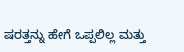ಷರತ್ತನ್ನು ಹೇಗೆ ಒಪ್ಪಲಿಲ್ಲ ಮತ್ತು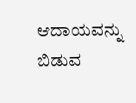ಆದಾಯವನ್ನು ಬಿಡುವ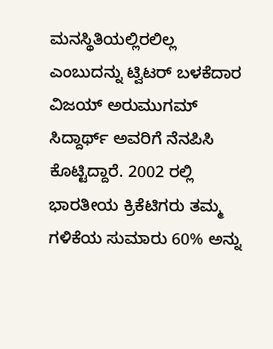ಮನಸ್ಥಿತಿಯಲ್ಲಿರಲಿಲ್ಲ ಎಂಬುದನ್ನು ಟ್ವಿಟರ್ ಬಳಕೆದಾರ ವಿಜಯ್ ಅರುಮುಗಮ್ ಸಿದ್ದಾರ್ಥ್ ಅವರಿಗೆ ನೆನಪಿಸಿ ಕೊಟ್ಟಿದ್ದಾರೆ. 2002 ರಲ್ಲಿ ಭಾರತೀಯ ಕ್ರಿಕೆಟಿಗರು ತಮ್ಮ ಗಳಿಕೆಯ ಸುಮಾರು 60% ಅನ್ನು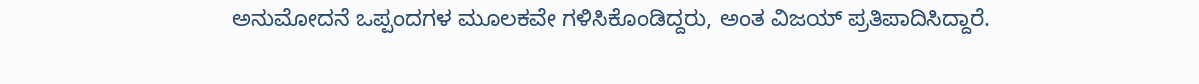ಅನುಮೋದನೆ ಒಪ್ಪಂದಗಳ ಮೂಲಕವೇ ಗಳಿಸಿಕೊಂಡಿದ್ದರು, ಅಂತ ವಿಜಯ್ ಪ್ರತಿಪಾದಿಸಿದ್ದಾರೆ.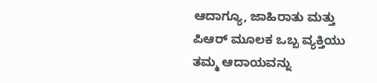ಆದಾಗ್ಯೂ, ಜಾಹಿರಾತು ಮತ್ತು ಪಿಆರ್ ಮೂಲಕ ಒಬ್ಬ ವ್ಯಕ್ತಿಯು ತಮ್ಮ ಆದಾಯವನ್ನು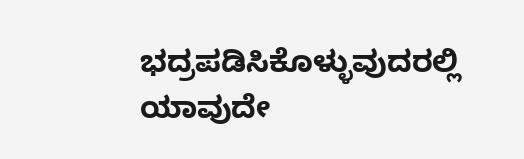ಭದ್ರಪಡಿಸಿಕೊಳ್ಳುವುದರಲ್ಲಿ ಯಾವುದೇ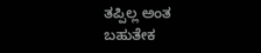ತಪ್ಪಿಲ್ಲ ಅಂತ ಬಹುತೇಕ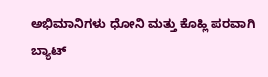ಅಭಿಮಾನಿಗಳು ಧೋನಿ ಮತ್ತು ಕೊಹ್ಲಿ ಪರವಾಗಿ ಬ್ಯಾಟ್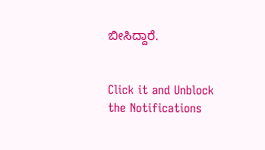ಬೀಸಿದ್ದಾರೆ.


Click it and Unblock the Notifications